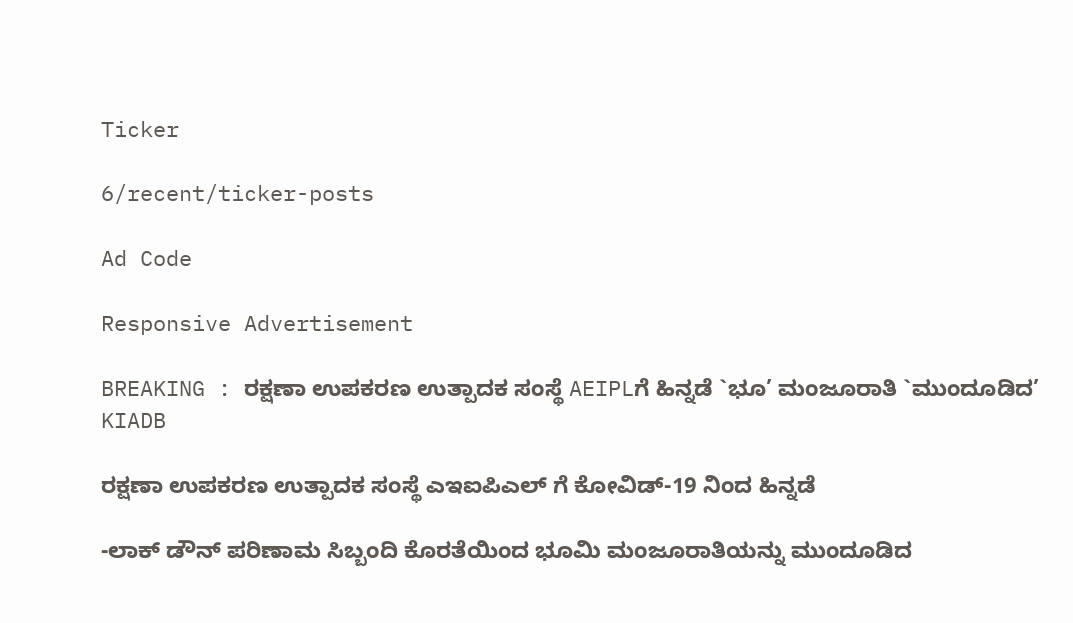Ticker

6/recent/ticker-posts

Ad Code

Responsive Advertisement

BREAKING : ರಕ್ಷಣಾ ಉಪಕರಣ ಉತ್ಪಾದಕ ಸಂಸ್ಥೆ AEIPLಗೆ ಹಿನ್ನಡೆ `ಭೂ’ ಮಂಜೂರಾತಿ `ಮುಂದೂಡಿದ’ KIADB

ರಕ್ಷಣಾ ಉಪಕರಣ ಉತ್ಪಾದಕ ಸಂಸ್ಥೆ ಎಇಐಪಿಎಲ್ ಗೆ ಕೋವಿಡ್-19 ನಿಂದ ಹಿನ್ನಡೆ

-ಲಾಕ್ ಡೌನ್ ಪರಿಣಾಮ ಸಿಬ್ಬಂದಿ ಕೊರತೆಯಿಂದ ಭೂಮಿ ಮಂಜೂರಾತಿಯನ್ನು ಮುಂದೂಡಿದ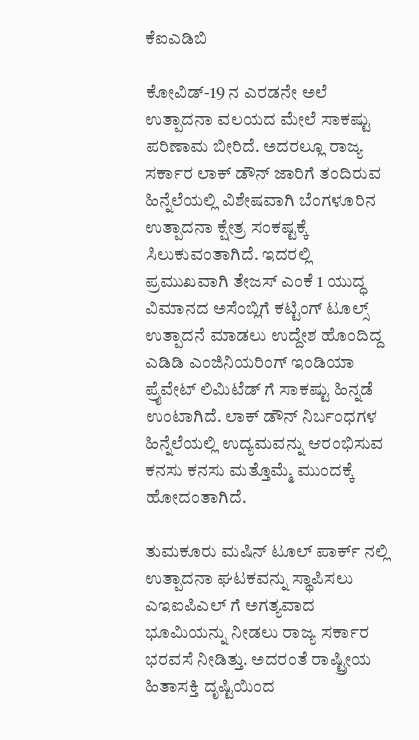ಕೆಐಎಡಿಬಿ

ಕೋವಿಡ್-19 ನ ಎರಡನೇ ಅಲೆ ಉತ್ಪಾದನಾ ವಲಯದ ಮೇಲೆ ಸಾಕಷ್ಟು ಪರಿಣಾಮ ಬೀರಿದೆ. ಅದರಲ್ಲೂ ರಾಜ್ಯ ಸರ್ಕಾರ ಲಾಕ್ ಡೌನ್ ಜಾರಿಗೆ ತಂದಿರುವ ಹಿನ್ನೆಲೆಯಲ್ಲಿ ವಿಶೇಷವಾಗಿ ಬೆಂಗಳೂರಿನ ಉತ್ಪಾದನಾ ಕ್ಷೇತ್ರ ಸಂಕಷ್ಟಕ್ಕೆ ಸಿಲುಕುವಂತಾಗಿದೆ. ಇದರಲ್ಲಿ ಪ್ರಮುಖವಾಗಿ ತೇಜಸ್ ಎಂಕೆ 1 ಯುದ್ಧ ವಿಮಾನದ ಅಸೆಂಬ್ಲಿಗೆ ಕಟ್ಟಿಂಗ್ ಟೂಲ್ಸ್ ಉತ್ಪಾದನೆ ಮಾಡಲು ಉದ್ದೇಶ ಹೊಂದಿದ್ದ ಎಡಿಡಿ ಎಂಜಿನಿಯರಿಂಗ್ ಇಂಡಿಯಾ ಪ್ರೈವೇಟ್ ಲಿಮಿಟೆಡ್ ಗೆ ಸಾಕಷ್ಟು ಹಿನ್ನಡೆ ಉಂಟಾಗಿದೆ. ಲಾಕ್ ಡೌನ್ ನಿರ್ಬಂಧಗಳ ಹಿನ್ನೆಲೆಯಲ್ಲಿ ಉದ್ಯಮವನ್ನು ಆರಂಭಿಸುವ ಕನಸು ಕನಸು ಮತ್ತೊಮ್ಮೆ ಮುಂದಕ್ಕೆ ಹೋದಂತಾಗಿದೆ.

ತುಮಕೂರು ಮಷಿನ್ ಟೂಲ್ ಪಾರ್ಕ್ ನಲ್ಲಿ ಉತ್ಪಾದನಾ ಘಟಕವನ್ನು ಸ್ಥಾಪಿಸಲು ಎಇಐಪಿಎಲ್ ಗೆ ಅಗತ್ಯವಾದ ಭೂಮಿಯನ್ನು ನೀಡಲು ರಾಜ್ಯ ಸರ್ಕಾರ ಭರವಸೆ ನೀಡಿತ್ತು. ಅದರಂತೆ ರಾಷ್ಟ್ರೀಯ ಹಿತಾಸಕ್ತಿ ದೃಷ್ಟಿಯಿಂದ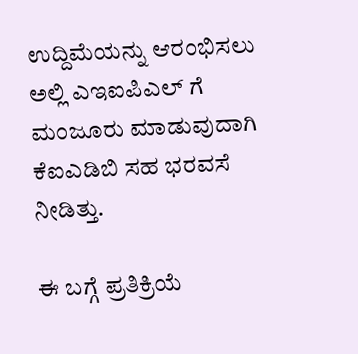ಉದ್ದಿಮೆಯನ್ನು ಆರಂಭಿಸಲು ಅಲ್ಲಿ ಎಇಐಪಿಎಲ್ ಗೆ ಮಂಜೂರು ಮಾಡುವುದಾಗಿ ಕೆಐಎಡಿಬಿ ಸಹ ಭರವಸೆ ನೀಡಿತ್ತು.

ಈ ಬಗ್ಗೆ ಪ್ರತಿಕ್ರಿಯೆ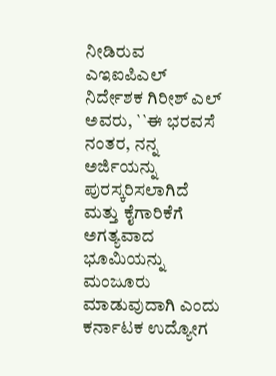ನೀಡಿರುವ ಎಇಐಪಿಎಲ್ ನಿರ್ದೇಶಕ ಗಿರೀಶ್ ಎಲ್ ಅವರು, ``ಈ ಭರವಸೆ ನಂತರ, ನನ್ನ ಅರ್ಜಿಯನ್ನು ಪುರಸ್ಕರಿಸಲಾಗಿದೆ ಮತ್ತು ಕೈಗಾರಿಕೆಗೆ ಅಗತ್ಯವಾದ ಭೂಮಿಯನ್ನು ಮಂಜೂರು ಮಾಡುವುದಾಗಿ ಎಂದು ಕರ್ನಾಟಕ ಉದ್ಯೋಗ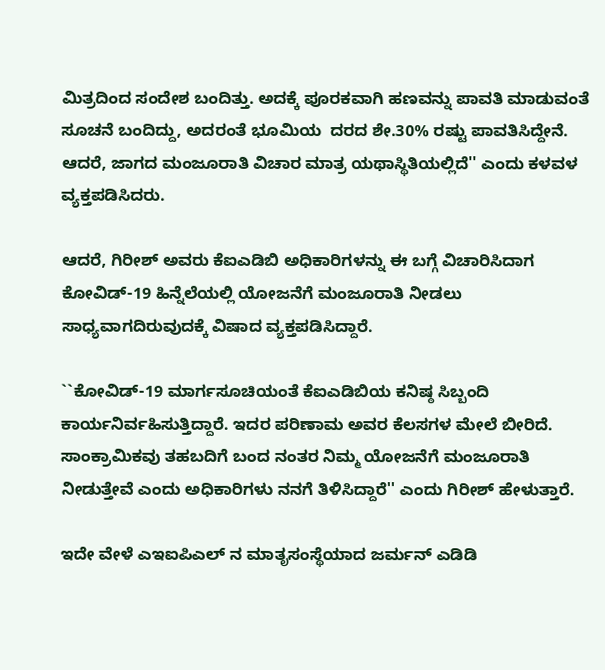ಮಿತ್ರದಿಂದ ಸಂದೇಶ ಬಂದಿತ್ತು. ಅದಕ್ಕೆ ಪೂರಕವಾಗಿ ಹಣವನ್ನು ಪಾವತಿ ಮಾಡುವಂತೆ ಸೂಚನೆ ಬಂದಿದ್ದು, ಅದರಂತೆ ಭೂಮಿಯ  ದರದ ಶೇ.30% ರಷ್ಟು ಪಾವತಿಸಿದ್ದೇನೆ. ಆದರೆ, ಜಾಗದ ಮಂಜೂರಾತಿ ವಿಚಾರ ಮಾತ್ರ ಯಥಾಸ್ಥಿತಿಯಲ್ಲಿದೆ'' ಎಂದು ಕಳವಳ ವ್ಯಕ್ತಪಡಿಸಿದರು.

ಆದರೆ, ಗಿರೀಶ್ ಅವರು ಕೆಐಎಡಿಬಿ ಅಧಿಕಾರಿಗಳನ್ನು ಈ ಬಗ್ಗೆ ವಿಚಾರಿಸಿದಾಗ ಕೋವಿಡ್-19 ಹಿನ್ನೆಲೆಯಲ್ಲಿ ಯೋಜನೆಗೆ ಮಂಜೂರಾತಿ ನೀಡಲು ಸಾಧ್ಯವಾಗದಿರುವುದಕ್ಕೆ ವಿಷಾದ ವ್ಯಕ್ತಪಡಿಸಿದ್ದಾರೆ.

``ಕೋವಿಡ್-19 ಮಾರ್ಗಸೂಚಿಯಂತೆ ಕೆಐಎಡಿಬಿಯ ಕನಿಷ್ಠ ಸಿಬ್ಬಂದಿ ಕಾರ್ಯನಿರ್ವಹಿಸುತ್ತಿದ್ದಾರೆ. ಇದರ ಪರಿಣಾಮ ಅವರ ಕೆಲಸಗಳ ಮೇಲೆ ಬೀರಿದೆ. ಸಾಂಕ್ರಾಮಿಕವು ತಹಬದಿಗೆ ಬಂದ ನಂತರ ನಿಮ್ಮ ಯೋಜನೆಗೆ ಮಂಜೂರಾತಿ ನೀಡುತ್ತೇವೆ ಎಂದು ಅಧಿಕಾರಿಗಳು ನನಗೆ ತಿಳಿಸಿದ್ದಾರೆ'' ಎಂದು ಗಿರೀಶ್ ಹೇಳುತ್ತಾರೆ.

ಇದೇ ವೇಳೆ ಎಇಐಪಿಎಲ್ ನ ಮಾತೃಸಂಸ್ಥೆಯಾದ ಜರ್ಮನ್ ಎಡಿಡಿ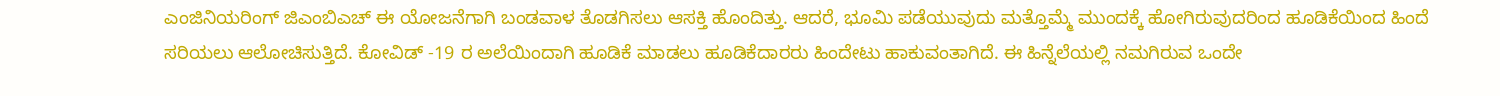ಎಂಜಿನಿಯರಿಂಗ್ ಜಿಎಂಬಿಎಚ್ ಈ ಯೋಜನೆಗಾಗಿ ಬಂಡವಾಳ ತೊಡಗಿಸಲು ಆಸಕ್ತಿ ಹೊಂದಿತ್ತು. ಆದರೆ, ಭೂಮಿ ಪಡೆಯುವುದು ಮತ್ತೊಮ್ಮೆ ಮುಂದಕ್ಕೆ ಹೋಗಿರುವುದರಿಂದ ಹೂಡಿಕೆಯಿಂದ ಹಿಂದೆ ಸರಿಯಲು ಆಲೋಚಿಸುತ್ತಿದೆ. ಕೋವಿಡ್ -19 ರ ಅಲೆಯಿಂದಾಗಿ ಹೂಡಿಕೆ ಮಾಡಲು ಹೂಡಿಕೆದಾರರು ಹಿಂದೇಟು ಹಾಕುವಂತಾಗಿದೆ. ಈ ಹಿನ್ನೆಲೆಯಲ್ಲಿ ನಮಗಿರುವ ಒಂದೇ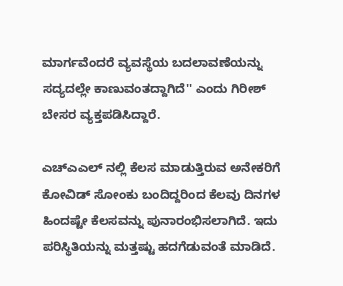ಮಾರ್ಗವೆಂದರೆ ವ್ಯವಸ್ಥೆಯ ಬದಲಾವಣೆಯನ್ನು ಸದ್ಯದಲ್ಲೇ ಕಾಣುವಂತದ್ದಾಗಿದೆ'' ಎಂದು ಗಿರೀಶ್ ಬೇಸರ ವ್ಯಕ್ತಪಡಿಸಿದ್ದಾರೆ.

ಎಚ್‍ಎಎಲ್ ನಲ್ಲಿ ಕೆಲಸ ಮಾಡುತ್ತಿರುವ ಅನೇಕರಿಗೆ ಕೋವಿಡ್ ಸೋಂಕು ಬಂದಿದ್ದರಿಂದ ಕೆಲವು ದಿನಗಳ ಹಿಂದಷ್ಟೇ ಕೆಲಸವನ್ನು ಪುನಾರಂಭಿಸಲಾಗಿದೆ. ಇದು ಪರಿಸ್ಥಿತಿಯನ್ನು ಮತ್ತಷ್ಟು ಹದಗೆಡುವಂತೆ ಮಾಡಿದೆ.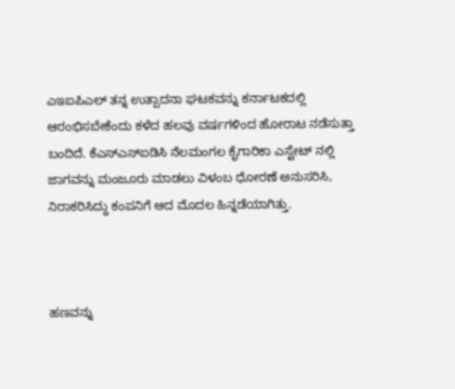ಎಇಐಪಿಎಲ್ ತನ್ನ ಉತ್ಪಾದನಾ ಘಟಕವನ್ನು ಕರ್ನಾಟಕದಲ್ಲಿ ಆರಂಭಿಸಬೇಕೆಂದು ಕಳೆದ ಹಲವು ವರ್ಷಗಳಿಂದ ಹೋರಾಟ ನಡೆಸುತ್ತಾ ಬಂದಿದೆ. ಕೆಎಸ್‍ಎಸ್‍ಐಡಿಸಿ ನೆಲಮಂಗಲ ಕೈಗಾರಿಕಾ ಎಸ್ಟೇಟ್ ನಲ್ಲಿ ಜಾಗವನ್ನು ಮಂಜೂರು ಮಾಡಲು ವಿಳಂಬ ಧೋರಣೆ ಅನುಸರಿಸಿ, ನಿರಾಕರಿಸಿದ್ದು ಕಂಪನಿಗೆ ಆದ ಮೊದಲ ಹಿನ್ನಡೆಯಾಗಿತ್ತು.



ಹಣವನ್ನು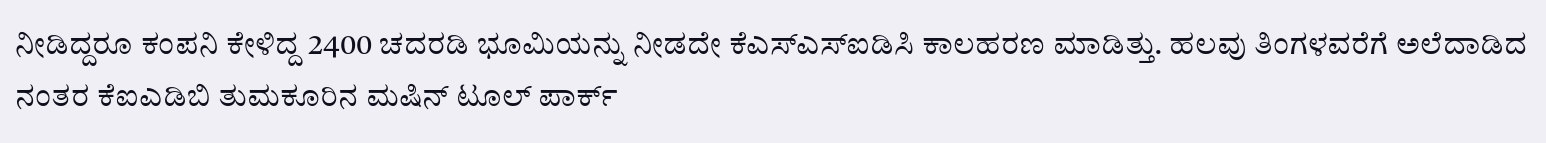ನೀಡಿದ್ದರೂ ಕಂಪನಿ ಕೇಳಿದ್ದ 2400 ಚದರಡಿ ಭೂಮಿಯನ್ನು ನೀಡದೇ ಕೆಎಸ್‍ಎಸ್‍ಐಡಿಸಿ ಕಾಲಹರಣ ಮಾಡಿತ್ತು. ಹಲವು ತಿಂಗಳವರೆಗೆ ಅಲೆದಾಡಿದ ನಂತರ ಕೆಐಎಡಿಬಿ ತುಮಕೂರಿನ ಮಷಿನ್ ಟೂಲ್ ಪಾರ್ಕ್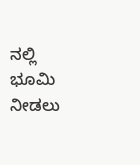ನಲ್ಲಿ ಭೂಮಿ ನೀಡಲು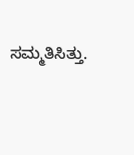ಸಮ್ಮತಿಸಿತ್ತು.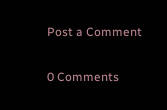Post a Comment

0 Comments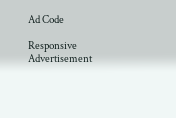Ad Code

Responsive Advertisement